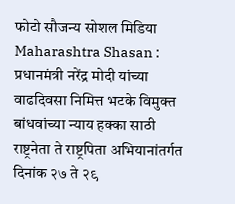फोटो सौजन्य सोशल मिडिया
Maharashtra Shasan : प्रधानमंत्री नरेंद्र मोदी यांच्या वाढदिवसा निमित्त भटके विमुक्त बांधवांच्या न्याय हक्का साठी राष्ट्रनेता ते राष्ट्रपिता अभियानांतर्गत दिनांक २७ ते २९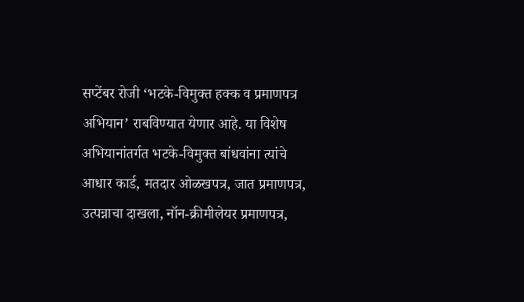सप्टेंबर रोजी ‘भटके-विमुक्त हक्क व प्रमाणपत्र अभियान’ राबविण्यात येणार आहे. या विशेष अभियानांतर्गत भटके-विमुक्त बांधवांना त्यांचे आधार कार्ड, मतदार ओळखपत्र, जात प्रमाणपत्र, उत्पन्नाचा दाखला, नॉन-क्रीमीलेयर प्रमाणपत्र,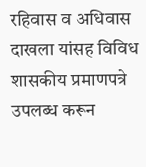रहिवास व अधिवास दाखला यांसह विविध शासकीय प्रमाणपत्रे उपलब्ध करून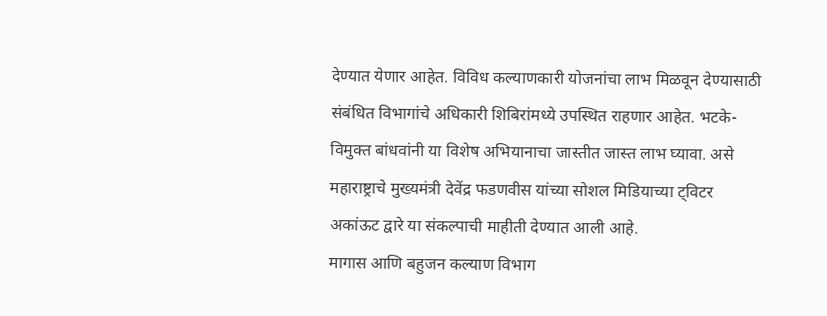देण्यात येणार आहेत. विविध कल्याणकारी योजनांचा लाभ मिळवून देण्यासाठी संबंधित विभागांचे अधिकारी शिबिरांमध्ये उपस्थित राहणार आहेत. भटके-विमुक्त बांधवांनी या विशेष अभियानाचा जास्तीत जास्त लाभ घ्यावा. असे महाराष्ट्राचे मुख्यमंत्री देवेंद्र फडणवीस यांच्या सोशल मिडियाच्या ट्विटर अकांऊट द्वारे या संकल्पाची माहीती देण्यात आली आहे.
मागास आणि बहुजन कल्याण विभाग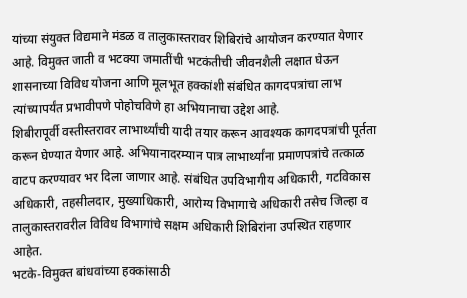यांच्या संयुक्त विद्यमाने मंडळ व तालुकास्तरावर शिबिरांचे आयोजन करण्यात येणार आहे. विमुक्त जाती व भटक्या जमातींची भटकंतीची जीवनशैली लक्षात घेऊन शासनाच्या विविध योजना आणि मूलभूत हक्कांशी संबंधित कागदपत्रांचा लाभ त्यांच्यापर्यंत प्रभावीपणे पोहोचविणे हा अभियानाचा उद्देश आहे.
शिबीरापूर्वी वस्तीस्तरावर लाभार्थ्यांची यादी तयार करून आवश्यक कागदपत्रांची पूर्तता करून घेण्यात येणार आहे. अभियानादरम्यान पात्र लाभार्थ्यांना प्रमाणपत्रांचे तत्काळ वाटप करण्यावर भर दिला जाणार आहे. संबंधित उपविभागीय अधिकारी, गटविकास अधिकारी, तहसीलदार, मुख्याधिकारी, आरोग्य विभागाचे अधिकारी तसेच जिल्हा व तालुकास्तरावरील विविध विभागांचे सक्षम अधिकारी शिबिरांना उपस्थित राहणार आहेत.
भटके-विमुक्त बांधवांच्या हक्कांसाठी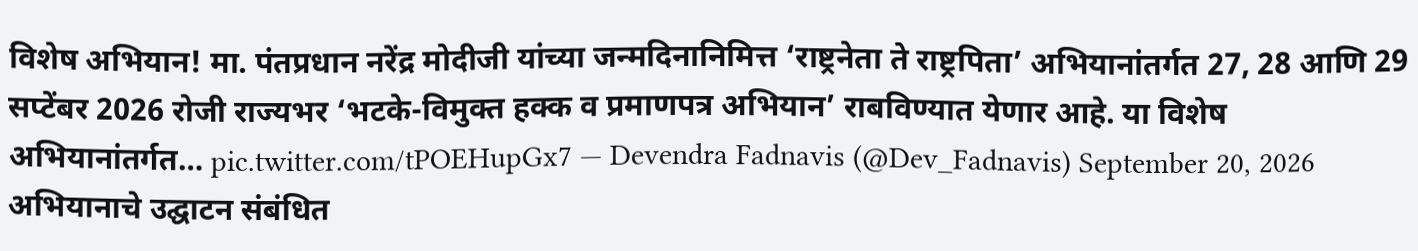विशेष अभियान! मा. पंतप्रधान नरेंद्र मोदीजी यांच्या जन्मदिनानिमित्त ‘राष्ट्रनेता ते राष्ट्रपिता’ अभियानांतर्गत 27, 28 आणि 29 सप्टेंबर 2026 रोजी राज्यभर ‘भटके-विमुक्त हक्क व प्रमाणपत्र अभियान’ राबविण्यात येणार आहे. या विशेष अभियानांतर्गत… pic.twitter.com/tPOEHupGx7 — Devendra Fadnavis (@Dev_Fadnavis) September 20, 2026
अभियानाचे उद्घाटन संबंधित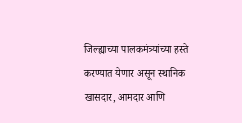जिल्ह्याच्या पालकमंत्र्यांच्या हस्ते करण्यात येणार असून स्थानिक खासदार, आमदार आणि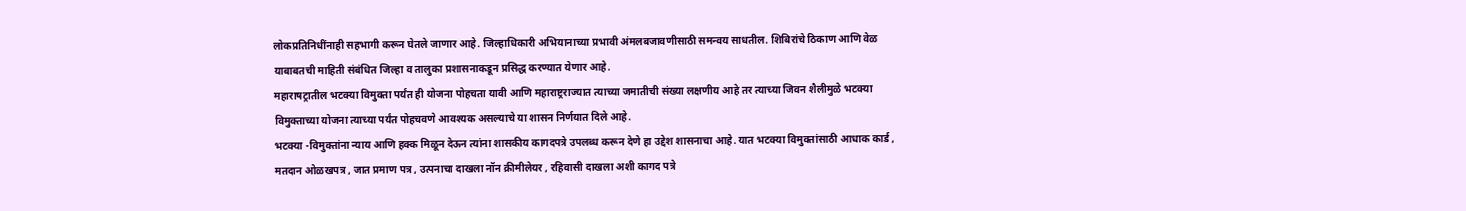लोकप्रतिनिधींनाही सहभागी करून घेतले जाणार आहे. जिल्हाधिकारी अभियानाच्या प्रभावी अंमलबजावणीसाठी समन्वय साधतील. शिबिरांचे ठिकाण आणि वेळ याबाबतची माहिती संबंधित जिल्हा व तालुका प्रशासनाकडून प्रसिद्ध करण्यात येणार आहे.
महाराषट्रातील भटक्या विमुक्ता पर्यंत ही योजना पोहचता यावी आणि महाराष्ट्रराज्यात त्याच्या जमातीची संख्या लक्षणीय आहे तर त्याच्या जिवन शैलीमुळे भटक्या विमुक्ताच्या योजना त्याच्या पर्यंत पोहचवणे आवश्यक असल्याचे या शासन निर्णयात दिले आहे.
भटक्या -विमुक्तांना न्याय आणि हक्क मिळून देऊन त्यांना शासकीय कागदपत्रे उपलब्ध करून देणे हा उद्देश शासनाचा आहे. यात भटक्या विमुक्तांसाठी आधाक कार्ड , मतदान ओळखपत्र , जात प्रमाण पत्र , उत्पनाचा दाखला नॉन क्रीमीलेयर , रहिवासी दाखला अशी कागद पत्रे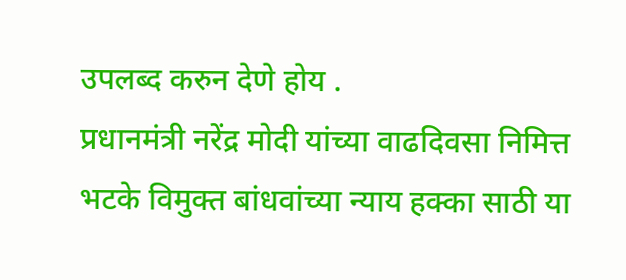उपलब्द करुन देणे होय .
प्रधानमंत्री नरेंद्र मोदी यांच्या वाढदिवसा निमित्त भटके विमुक्त बांधवांच्या न्याय हक्का साठी या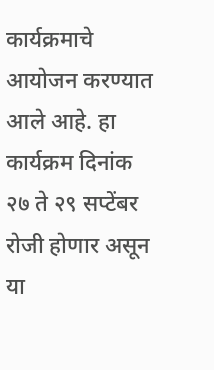कार्यक्रमाचे आयोजन करण्यात आले आहे. हा कार्यक्रम दिनांक २७ ते २९ सप्टेंबर रोजी होणार असून या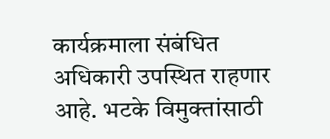कार्यक्रमाला संबंधित अधिकारी उपस्थित राहणार आहे. भटके विमुक्तांसाठी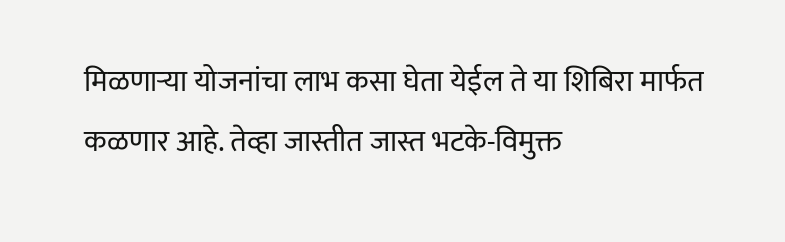मिळणाऱ्या योजनांचा लाभ कसा घेता येईल ते या शिबिरा मार्फत कळणार आहे. तेव्हा जास्तीत जास्त भटके-विमुक्त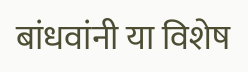बांधवांनी या विशेष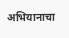अभियानाचा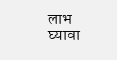लाभ घ्यावा